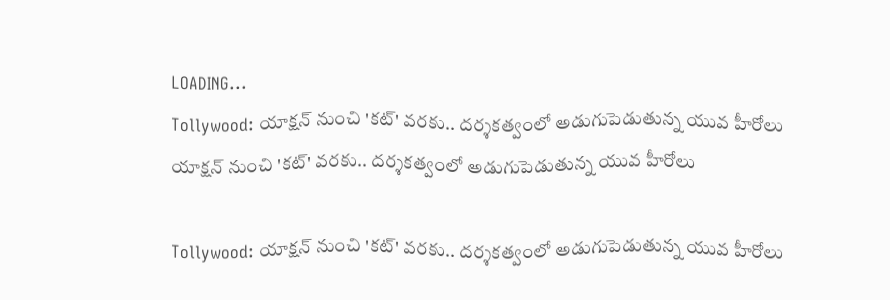LOADING...
Tollywood: యాక్షన్‌ నుంచి 'కట్‌' వరకు.. దర్శకత్వంలో అడుగుపెడుతున్న యువ హీరోలు
యాక్షన్‌ నుంచి 'కట్‌' వరకు.. దర్శకత్వంలో అడుగుపెడుతున్న యువ హీరోలు

Tollywood: యాక్షన్‌ నుంచి 'కట్‌' వరకు.. దర్శకత్వంలో అడుగుపెడుతున్న యువ హీరోలు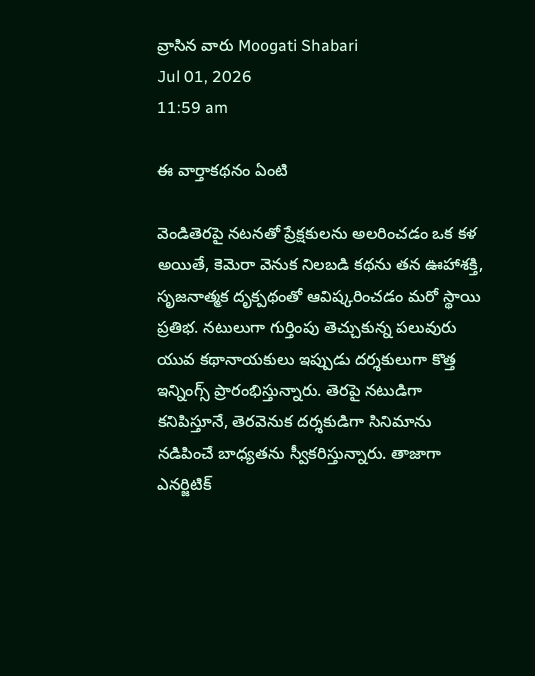వ్రాసిన వారు Moogati Shabari
Jul 01, 2026
11:59 am

ఈ వార్తాకథనం ఏంటి

వెండితెరపై నటనతో ప్రేక్షకులను అలరించడం ఒక కళ అయితే, కెమెరా వెనుక నిలబడి కథను తన ఊహాశక్తి, సృజనాత్మక దృక్పథంతో ఆవిష్కరించడం మరో స్థాయి ప్రతిభ. నటులుగా గుర్తింపు తెచ్చుకున్న పలువురు యువ కథానాయకులు ఇప్పుడు దర్శకులుగా కొత్త ఇన్నింగ్స్ ప్రారంభిస్తున్నారు. తెరపై నటుడిగా కనిపిస్తూనే, తెరవెనుక దర్శకుడిగా సినిమాను నడిపించే బాధ్యతను స్వీకరిస్తున్నారు. తాజాగా ఎనర్జిటిక్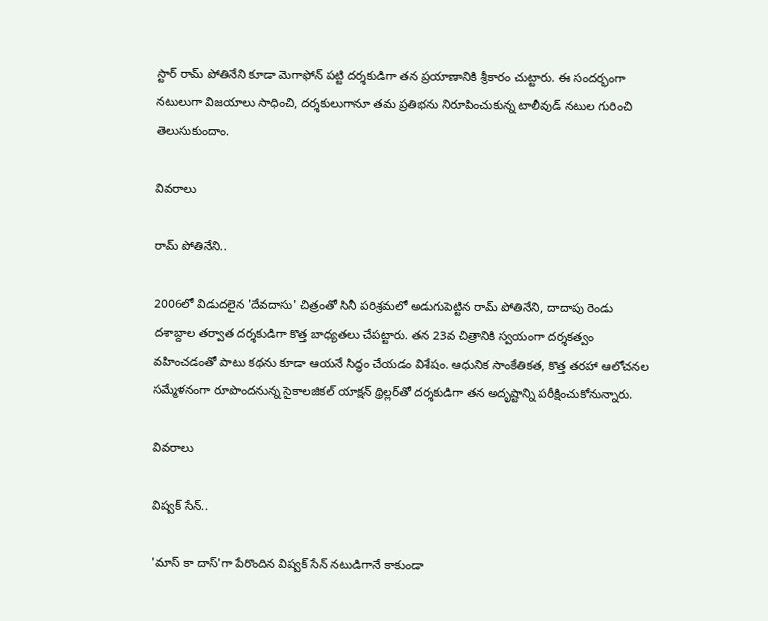స్టార్ రామ్ పోతినేని కూడా మెగాఫోన్ పట్టి దర్శకుడిగా తన ప్రయాణానికి శ్రీకారం చుట్టారు. ఈ సందర్భంగా నటులుగా విజయాలు సాధించి, దర్శకులుగానూ తమ ప్రతిభను నిరూపించుకున్న టాలీవుడ్ నటుల గురించి తెలుసుకుందాం.

వివరాలు

రామ్ పోతినేని..

2006లో విడుదలైన 'దేవదాసు' చిత్రంతో సినీ పరిశ్రమలో అడుగుపెట్టిన రామ్ పోతినేని, దాదాపు రెండు దశాబ్దాల తర్వాత దర్శకుడిగా కొత్త బాధ్యతలు చేపట్టారు. తన 23వ చిత్రానికి స్వయంగా దర్శకత్వం వహించడంతో పాటు కథను కూడా ఆయనే సిద్ధం చేయడం విశేషం. ఆధునిక సాంకేతికత, కొత్త తరహా ఆలోచనల సమ్మేళనంగా రూపొందనున్న సైకాలజికల్ యాక్షన్ థ్రిల్లర్‌తో దర్శకుడిగా తన అదృష్టాన్ని పరీక్షించుకోనున్నారు.

వివరాలు

విష్వక్ సేన్..

'మాస్ కా దాస్'గా పేరొందిన విష్వక్ సేన్ నటుడిగానే కాకుండా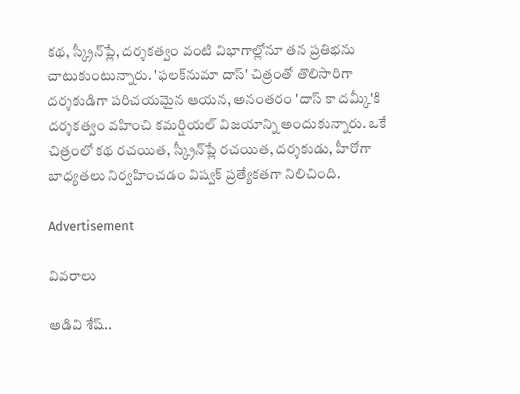కథ, స్క్రీన్‌ప్లే, దర్శకత్వం వంటి విభాగాల్లోనూ తన ప్రతిభను చాటుకుంటున్నారు. 'ఫలక్‌నుమా దాస్' చిత్రంతో తొలిసారిగా దర్శకుడిగా పరిచయమైన ఆయన, అనంతరం 'దాస్ కా దమ్కీ'కి దర్శకత్వం వహించి కమర్షియల్ విజయాన్ని అందుకున్నారు. ఒకే చిత్రంలో కథ రచయిత, స్క్రీన్‌ప్లే రచయిత, దర్శకుడు, హీరోగా బాధ్యతలు నిర్వహించడం విష్వక్ ప్రత్యేకతగా నిలిచింది.

Advertisement

వివరాలు

అడివి శేష్..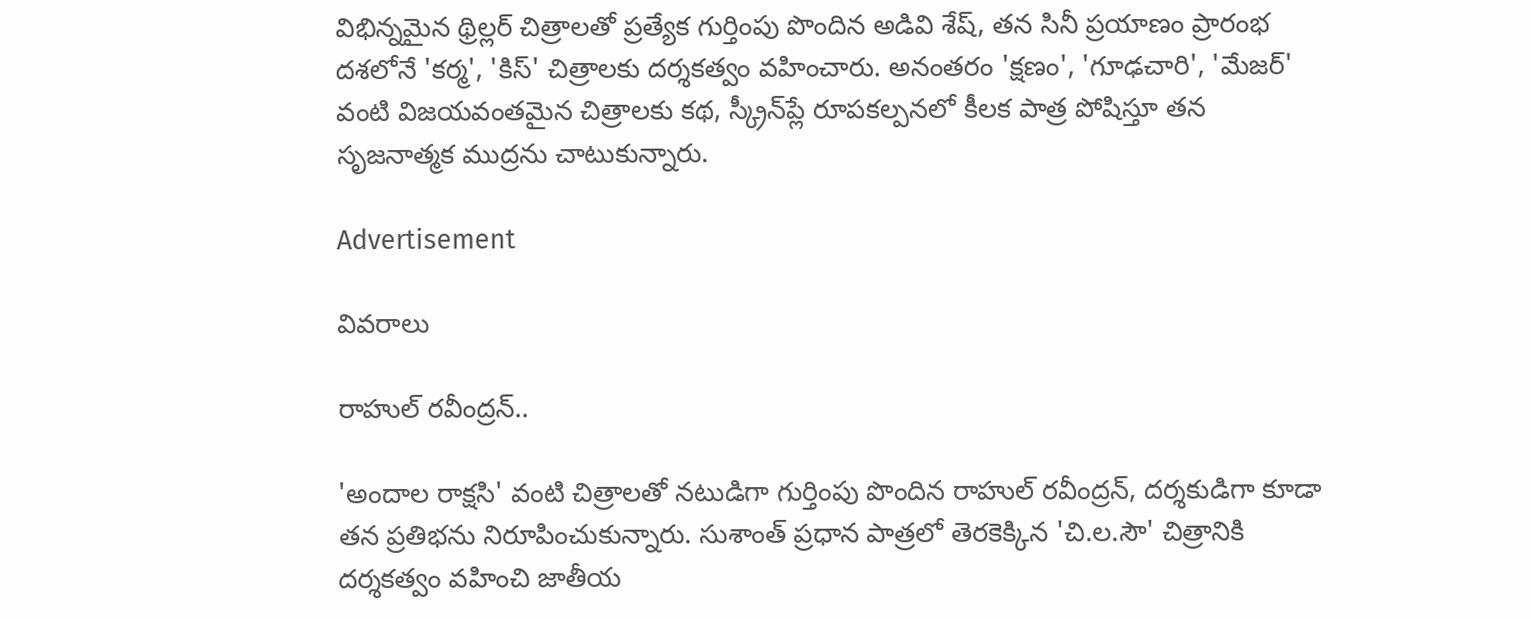విభిన్నమైన థ్రిల్లర్ చిత్రాలతో ప్రత్యేక గుర్తింపు పొందిన అడివి శేష్, తన సినీ ప్రయాణం ప్రారంభ దశలోనే 'కర్మ', 'కిస్' చిత్రాలకు దర్శకత్వం వహించారు. అనంతరం 'క్షణం', 'గూఢచారి', 'మేజర్' వంటి విజయవంతమైన చిత్రాలకు కథ, స్క్రీన్‌ప్లే రూపకల్పనలో కీలక పాత్ర పోషిస్తూ తన సృజనాత్మక ముద్రను చాటుకున్నారు.

Advertisement

వివరాలు

రాహుల్ రవీంద్రన్..

'అందాల రాక్షసి' వంటి చిత్రాలతో నటుడిగా గుర్తింపు పొందిన రాహుల్ రవీంద్రన్, దర్శకుడిగా కూడా తన ప్రతిభను నిరూపించుకున్నారు. సుశాంత్ ప్రధాన పాత్రలో తెరకెక్కిన 'చి.ల.సౌ' చిత్రానికి దర్శకత్వం వహించి జాతీయ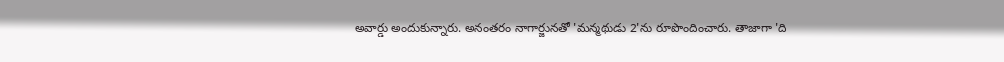అవార్డు అందుకున్నారు. అనంతరం నాగార్జునతో 'మన్మథుడు 2'ను రూపొందించారు. తాజాగా 'ది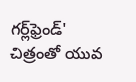గర్ల్‌ఫ్రెండ్‌' చిత్రంతో యువ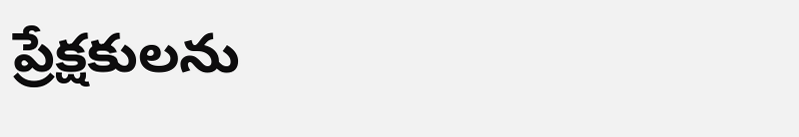ప్రేక్షకులను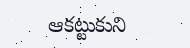ఆకట్టుకుని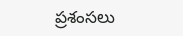ప్రశంసలు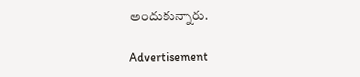అందుకున్నారు.

Advertisement